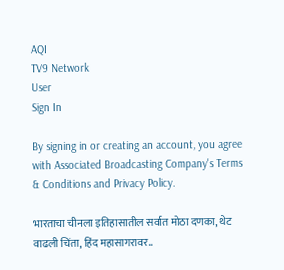AQI
TV9 Network
User
Sign In

By signing in or creating an account, you agree with Associated Broadcasting Company's Terms & Conditions and Privacy Policy.

भारताचा चीनला इतिहासातील सर्वात मोठा दणका, थेट वाढली चिंता, हिंद महासागरावर..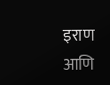इराण आणि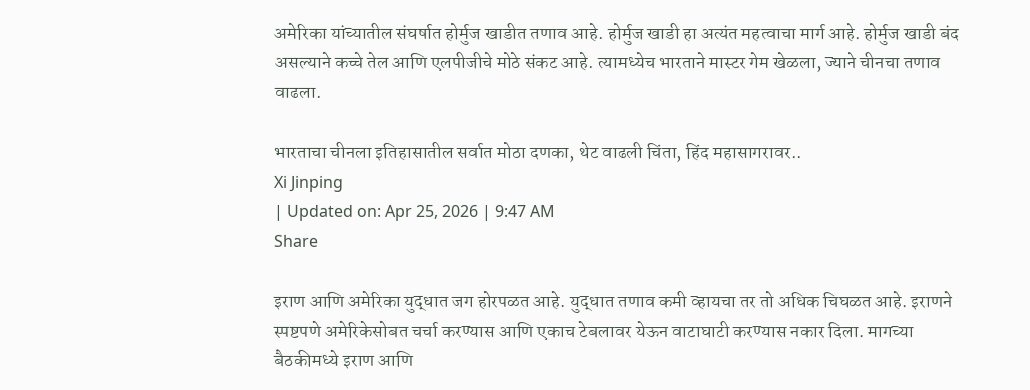अमेरिका यांच्यातील संघर्षात होर्मुज खाडीत तणाव आहे. होर्मुज खाडी हा अत्यंत महत्वाचा मार्ग आहे. होर्मुज खाडी बंद असल्याने कच्चे तेल आणि एलपीजीचे मोठे संकट आहे. त्यामध्येच भारताने मास्टर गेम खेळला, ज्याने चीनचा तणाव वाढला.

भारताचा चीनला इतिहासातील सर्वात मोठा दणका, थेट वाढली चिंता, हिंद महासागरावर..
Xi Jinping
| Updated on: Apr 25, 2026 | 9:47 AM
Share

इराण आणि अमेरिका युद्धात जग होरपळत आहे. युद्धात तणाव कमी व्हायचा तर तो अधिक चिघळत आहे. इराणने स्पष्टपणे अमेरिकेसोबत चर्चा करण्यास आणि एकाच टेबलावर येऊन वाटाघाटी करण्यास नकार दिला. मागच्या बैठकीमध्ये इराण आणि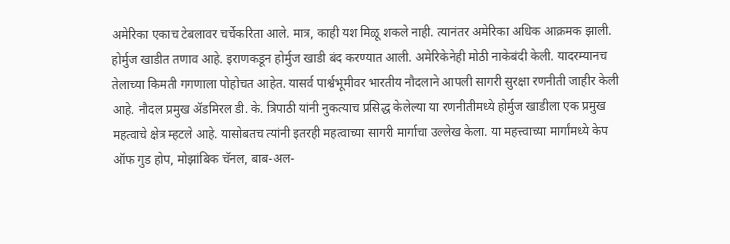अमेरिका एकाच टेबलावर चर्चेकरिता आले. मात्र, काही यश मिळू शकले नाही. त्यानंतर अमेरिका अधिक आक्रमक झाली. होर्मुज खाडीत तणाव आहे. इराणकडून होर्मुज खाडी बंद करण्यात आली. अमेरिकेनेही मोठी नाकेबंदी केली. यादरम्यानच तेलाच्या किमती गगणाला पोहोचत आहेत. यासर्व पार्श्वभूमीवर भारतीय नौदलाने आपली सागरी सुरक्षा रणनीती जाहीर केली आहे. नौदल प्रमुख ॲडमिरल डी. के. त्रिपाठी यांनी नुकत्याच प्रसिद्ध केलेल्या या रणनीतीमध्ये होर्मुज खाडीला एक प्रमुख महत्वाचे क्षेत्र म्हटले आहे. यासोबतच त्यांनी इतरही महत्वाच्या सागरी मार्गाचा उल्लेख केला. या महत्त्वाच्या मार्गांमध्ये केप ऑफ गुड होप, मोझांबिक चॅनल, बाब-अल-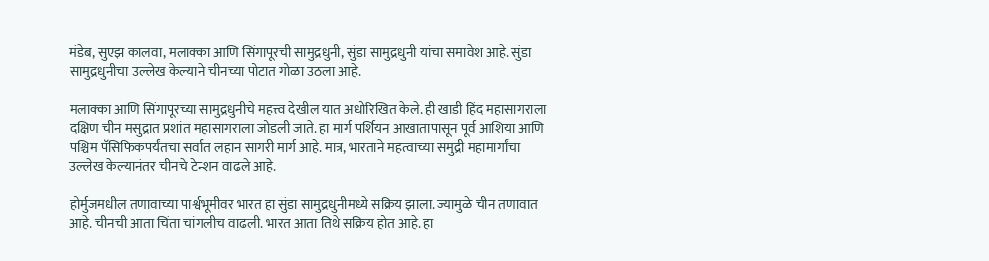मंडेब, सुएझ कालवा, मलाक्का आणि सिंगापूरची सामुद्रधुनी, सुंडा सामुद्रधुनी यांचा समावेश आहे. सुंडा सामुद्रधुनीचा उल्लेख केल्याने चीनच्या पोटात गोळा उठला आहे.

मलाक्का आणि सिंगापूरच्या सामुद्रधुनीचे महत्त्व देखील यात अधोरिखित केले. ही खाडी हिंद महासागराला दक्षिण चीन मसुद्रात प्रशांत महासागराला जोडली जाते. हा मार्ग पर्शियन आखातापासून पूर्व आशिया आणि पश्चिम पॅसिफिकपर्यंतचा सर्वात लहान सागरी मार्ग आहे. मात्र, भारताने महत्वाच्या समुद्री महामार्गांचा उल्लेख केल्यानंतर चीनचे टेन्शन वाढले आहे.

होर्मुजमधील तणावाच्या पार्श्वभूमीवर भारत हा सुंडा सामुद्रधुनीमध्ये सक्रिय झाला. ज्यामुळे चीन तणावात आहे. चीनची आता चिंता चांगलीच वाढली. भारत आता तिथे सक्रिय होत आहे. हा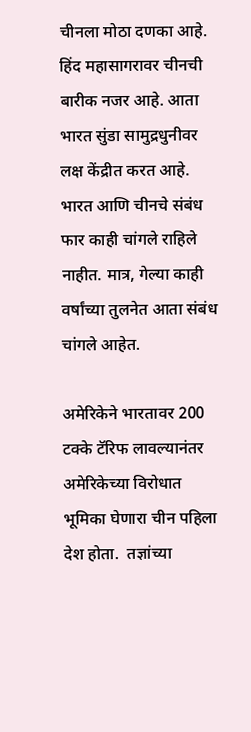चीनला मोठा दणका आहे. हिंद महासागरावर चीनची बारीक नजर आहे. आता भारत सुंडा सामुद्रधुनीवर लक्ष केंद्रीत करत आहे. भारत आणि चीनचे संबंध फार काही चांगले राहिले नाहीत. मात्र, गेल्या काही वर्षांच्या तुलनेत आता संबंध चांगले आहेत.

अमेरिकेने भारतावर 200 टक्के टॅरिफ लावल्यानंतर अमेरिकेच्या विरोधात भूमिका घेणारा चीन पहिला देश होता.  तज्ञांच्या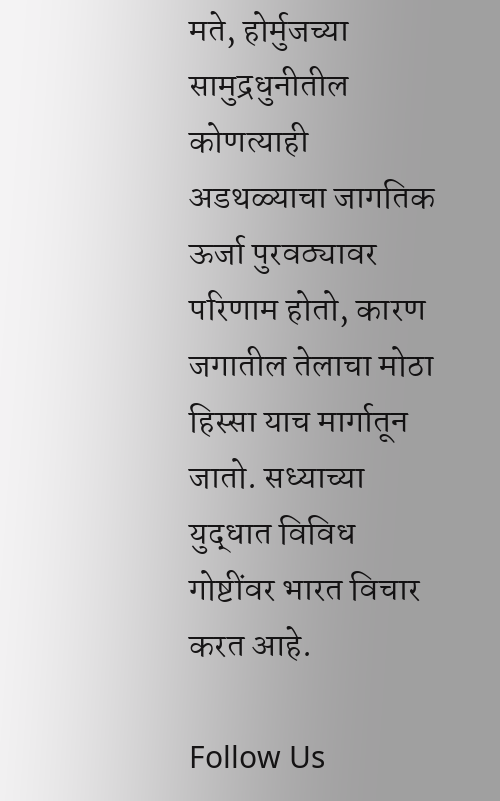मते, होर्मुजच्या सामुद्रधुनीतील कोणत्याही अडथळ्याचा जागतिक ऊर्जा पुरवठ्यावर परिणाम होतो, कारण जगातील तेलाचा मोठा हिस्सा याच मार्गातून जातो. सध्याच्या युद्धात विविध गोष्टींवर भारत विचार करत आहे.

Follow Us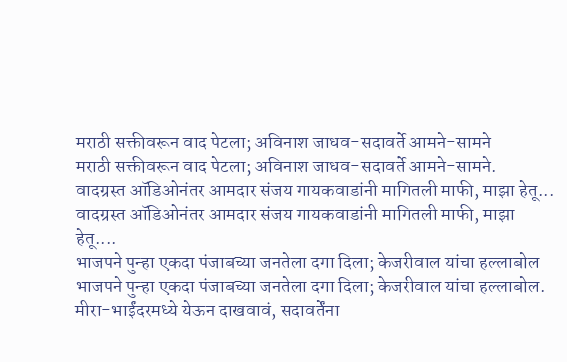मराठी सक्तीवरून वाद पेटला; अविनाश जाधव-सदावर्ते आमने-सामने
मराठी सक्तीवरून वाद पेटला; अविनाश जाधव-सदावर्ते आमने-सामने.
वादग्रस्त ऑडिओनंतर आमदार संजय गायकवाडांनी मागितली माफी, माझा हेतू...
वादग्रस्त ऑडिओनंतर आमदार संजय गायकवाडांनी मागितली माफी, माझा हेतू....
भाजपने पुन्हा एकदा पंजाबच्या जनतेला दगा दिला; केजरीवाल यांचा हल्लाबोल
भाजपने पुन्हा एकदा पंजाबच्या जनतेला दगा दिला; केजरीवाल यांचा हल्लाबोल.
मीरा-भाईंदरमध्ये येऊन दाखवावं, सदावर्तेंना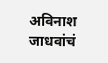अविनाश जाधवांचं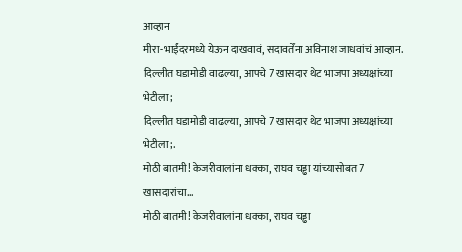आव्हान
मीरा-भाईंदरमध्ये येऊन दाखवावं, सदावर्तेंना अविनाश जाधवांचं आव्हान.
दिल्लीत घडामोडी वाढल्या, आपचे 7 खासदार थेट भाजपा अध्यक्षांच्या भेटीला;
दिल्लीत घडामोडी वाढल्या, आपचे 7 खासदार थेट भाजपा अध्यक्षांच्या भेटीला;.
मोठी बातमी! केजरीवालांना धक्का, राघव चड्ढा यांच्यासोबत 7 खासदारांचा...
मोठी बातमी! केजरीवालांना धक्का, राघव चड्ढा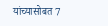यांच्यासोबत 7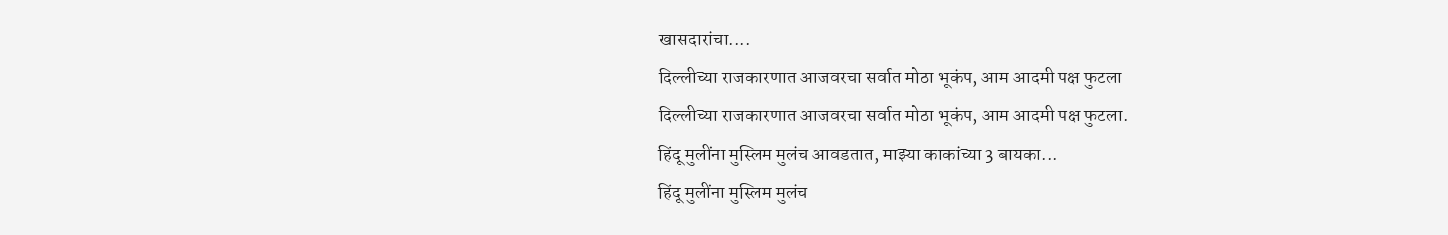खासदारांचा....
दिल्लीच्या राजकारणात आजवरचा सर्वात मोठा भूकंप, आम आदमी पक्ष फुटला
दिल्लीच्या राजकारणात आजवरचा सर्वात मोठा भूकंप, आम आदमी पक्ष फुटला.
हिंदू मुलींना मुस्लिम मुलंच आवडतात, माझ्या काकांच्या 3 बायका...
हिंदू मुलींना मुस्लिम मुलंच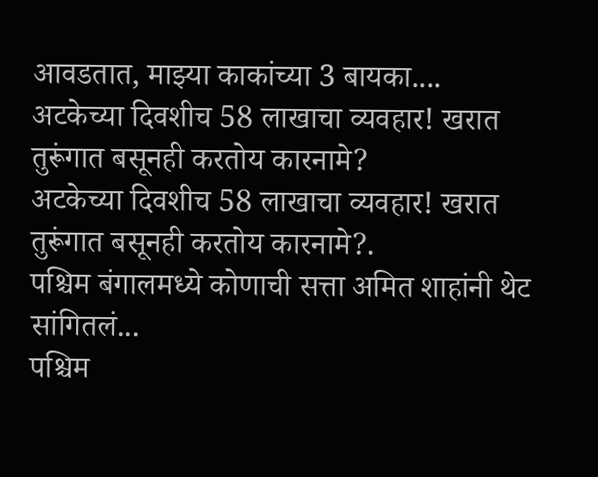आवडतात, माझ्या काकांच्या 3 बायका....
अटकेच्या दिवशीच 58 लाखाचा व्यवहार! खरात तुरूंगात बसूनही करतोय कारनामे?
अटकेच्या दिवशीच 58 लाखाचा व्यवहार! खरात तुरूंगात बसूनही करतोय कारनामे?.
पश्चिम बंगालमध्ये कोणाची सत्ता अमित शाहांनी थेट सांगितलं...
पश्चिम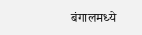बंगालमध्ये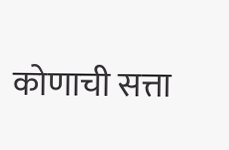कोणाची सत्ता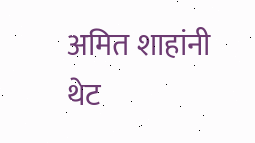अमित शाहांनी थेट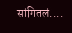सांगितलं....